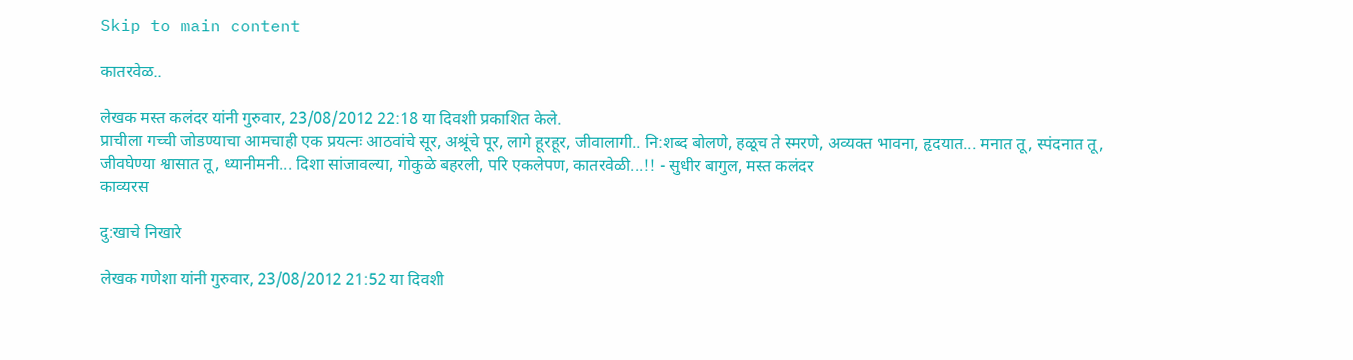Skip to main content

कातरवेळ..

लेखक मस्त कलंदर यांनी गुरुवार, 23/08/2012 22:18 या दिवशी प्रकाशित केले.
प्राचीला गच्ची जोडण्याचा आमचाही एक प्रयत्नः आठवांचे सूर, अश्रूंचे पूर, लागे हूरहूर, जीवालागी.. नि:शब्द बोलणे, हळूच ते स्मरणे, अव्यक्त भावना, हृदयात... मनात तू, स्पंदनात तू, जीवघेण्या श्वासात तू, ध्यानीमनी... दिशा सांजावल्या, गोकुळे बहरली, परि एकलेपण, कातरवेळी...!! - सुधीर बागुल, मस्त कलंदर
काव्यरस

दु:खाचे निखारे

लेखक गणेशा यांनी गुरुवार, 23/08/2012 21:52 या दिवशी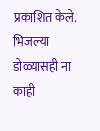प्रकाशित केले.
भिजल्या डोळ्यासही ना काही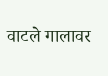वाटले गालावर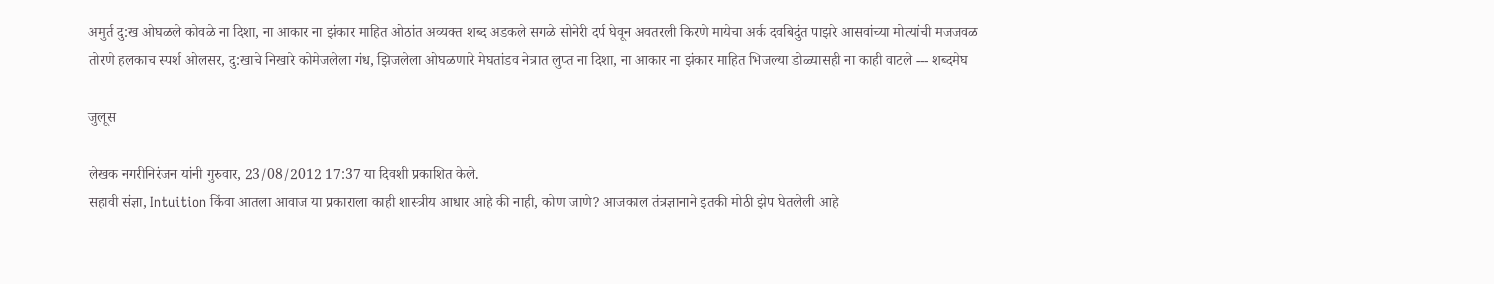अमुर्त दु:ख ओघळले कोवळे ना दिशा, ना आकार ना झंकार माहित ओठांत अव्यक्त शब्द अडकले सगळे सोनेरी दर्प घेवून अवतरली किरणे मायेचा अर्क दवबिदुंत पाझरे आसवांच्या मोत्यांची मजजवळ तोरणे हलकाच स्पर्श ओलसर, दु:खाचे निखारे कोमेजलेला गंध, झिजलेला ओघळणारे मेघतांडव नेत्रात लुप्त ना दिशा, ना आकार ना झंकार माहित भिजल्या डोळ्यासही ना काही वाटले --- शब्दमेघ

जुलूस

लेखक नगरीनिरंजन यांनी गुरुवार, 23/08/2012 17:37 या दिवशी प्रकाशित केले.
सहावी संज्ञा, Intuition किंवा आतला आवाज या प्रकाराला काही शास्त्रीय आधार आहे की नाही, कोण जाणे? आजकाल तंत्रज्ञानाने इतकी मोठी झेप घेतलेली आहे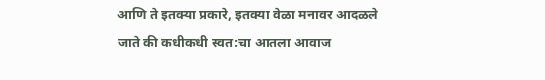आणि ते इतक्या प्रकारे, इतक्या वेळा मनावर आदळले जाते की कधीकधी स्वत:चा आतला आवाज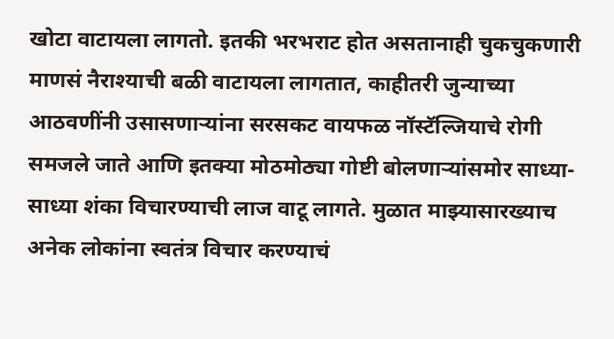खोटा वाटायला लागतो. इतकी भरभराट होत असतानाही चुकचुकणारी माणसं नैराश्याची बळी वाटायला लागतात, काहीतरी जुन्याच्या आठवणींनी उसासणार्‍यांना सरसकट वायफळ नॉस्टॅल्जियाचे रोगी समजले जाते आणि इतक्या मोठमोठ्या गोष्टी बोलणार्‍यांसमोर साध्या-साध्या शंका विचारण्याची लाज वाटू लागते. मुळात माझ्यासारख्याच अनेक लोकांना स्वतंत्र विचार करण्याचं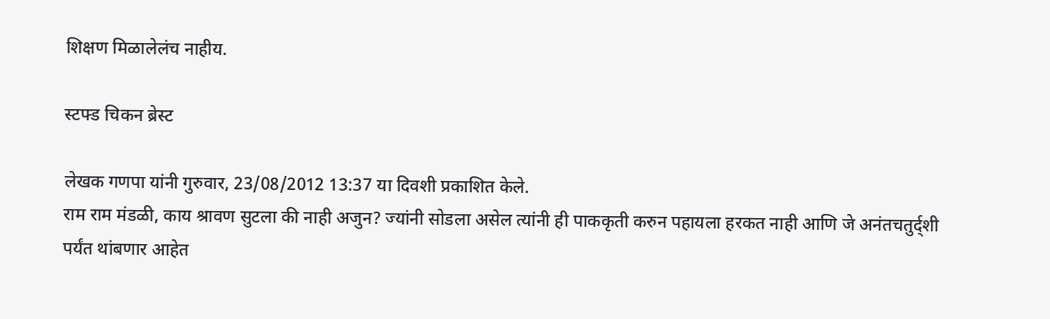शिक्षण मिळालेलंच नाहीय.

स्टफ्ड चिकन ब्रेस्ट

लेखक गणपा यांनी गुरुवार, 23/08/2012 13:37 या दिवशी प्रकाशित केले.
राम राम मंडळी, काय श्रावण सुटला की नाही अजुन? ज्यांनी सोडला असेल त्यांनी ही पाककृती करुन पहायला हरकत नाही आणि जे अनंतचतुर्द्शी पर्यंत थांबणार आहेत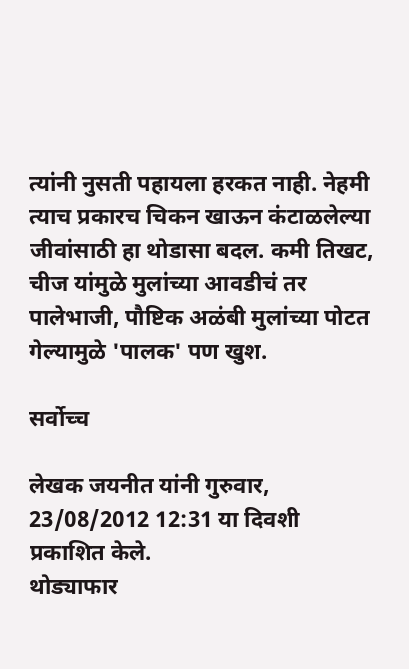त्यांनी नुसती पहायला हरकत नाही. नेहमी त्याच प्रकारच चिकन खाऊन कंटाळलेल्या जीवांसाठी हा थोडासा बदल. कमी तिखट, चीज यांमुळे मुलांच्या आवडीचं तर पालेभाजी, पौष्टिक अळंबी मुलांच्या पोटत गेल्यामुळे 'पालक' पण खुश.

सर्वोच्च

लेखक जयनीत यांनी गुरुवार, 23/08/2012 12:31 या दिवशी प्रकाशित केले.
थोड्याफार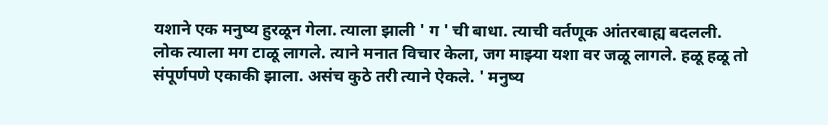यशाने एक मनुष्य हुरळून गेला. त्याला झाली ' ग ' ची बाधा. त्याची वर्तणूक आंतरबाह्य बदलली. लोक त्याला मग टाळू लागले. त्याने मनात विचार केला, जग माझ्या यशा वर जळू लागले. हळू हळू तो संपूर्णपणे एकाकी झाला. असंच कुठे तरी त्याने ऐकले. ' मनुष्य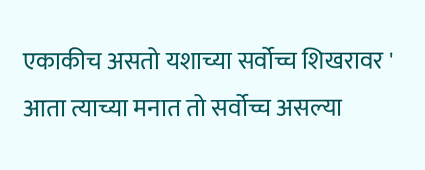एकाकीच असतो यशाच्या सर्वोच्च शिखरावर ' आता त्याच्या मनात तो सर्वोच्च असल्या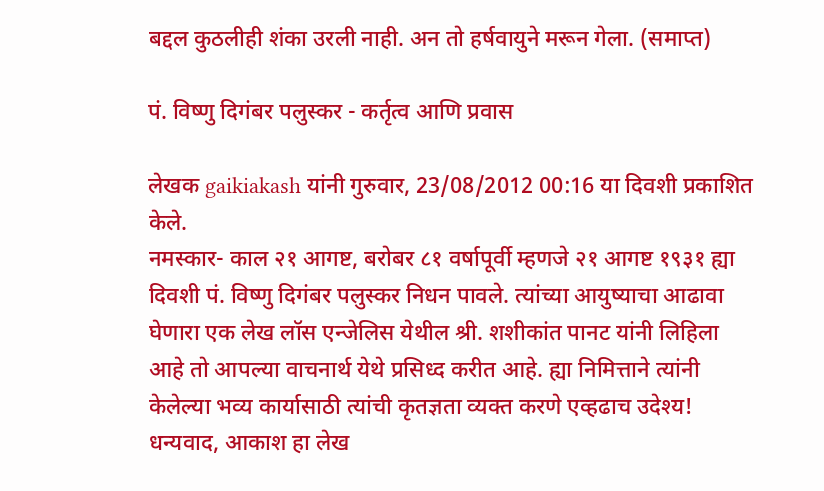बद्दल कुठलीही शंका उरली नाही. अन तो हर्षवायुने मरून गेला. (समाप्त)

पं. विष्णु दिगंबर पलुस्कर - कर्तृत्व आणि प्रवास

लेखक gaikiakash यांनी गुरुवार, 23/08/2012 00:16 या दिवशी प्रकाशित केले.
नमस्कार- काल २१ आगष्ट, बरोबर ८१ वर्षापूर्वी म्हणजे २१ आगष्ट १९३१ ह्या दिवशी पं. विष्णु दिगंबर पलुस्कर निधन पावले. त्यांच्या आयुष्याचा आढावा घेणारा एक लेख लॉस एन्जेलिस येथील श्री. शशीकांत पानट यांनी लिहिला आहे तो आपल्या वाचनार्थ येथे प्रसिध्द करीत आहे. ह्या निमित्ताने त्यांनी केलेल्या भव्य कार्यासाठी त्यांची कृतज्ञता व्यक्त करणे एव्हढाच उदेश्य! धन्यवाद, आकाश हा लेख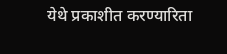येथे प्रकाशीत करण्यारिता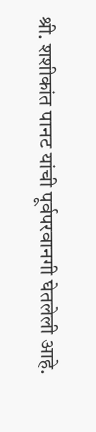श्री. शशीकांत पानट यांची पूर्वपरवानगी घेतलेली आहे.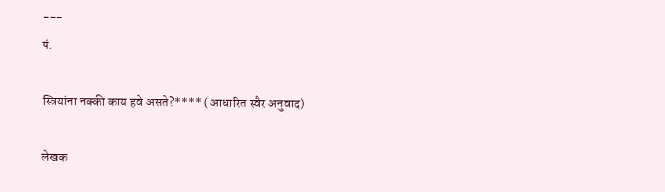---
पं.

स्त्रियांना नक्की काय हवे असते?**** (आधारित स्वैर अनुवाद)

लेखक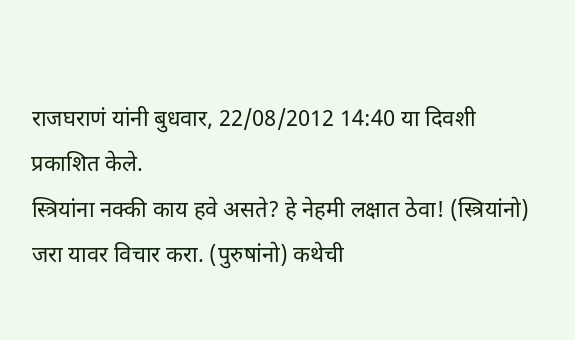राजघराणं यांनी बुधवार, 22/08/2012 14:40 या दिवशी प्रकाशित केले.
स्त्रियांना नक्की काय हवे असते? हे नेहमी लक्षात ठेवा! (स्त्रियांनो) जरा यावर विचार करा. (पुरुषांनो) कथेची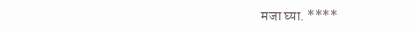मजा घ्या. ****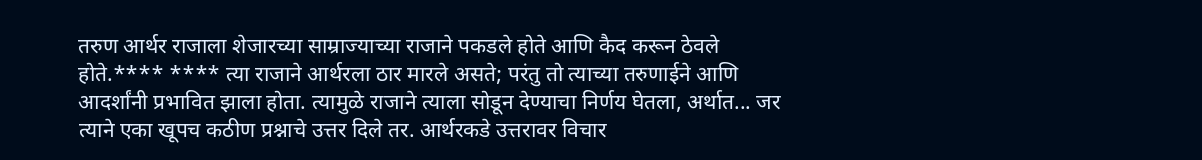तरुण आर्थर राजाला शेजारच्या साम्राज्याच्या राजाने पकडले होते आणि कैद करून ठेवले होते.**** **** त्या राजाने आर्थरला ठार मारले असते; परंतु तो त्याच्या तरुणाईने आणि आदर्शांनी प्रभावित झाला होता. त्यामुळे राजाने त्याला सोडून देण्याचा निर्णय घेतला, अर्थात... जर त्याने एका खूपच कठीण प्रश्नाचे उत्तर दिले तर. आर्थरकडे उत्तरावर विचार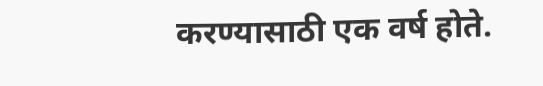करण्यासाठी एक वर्ष होते.